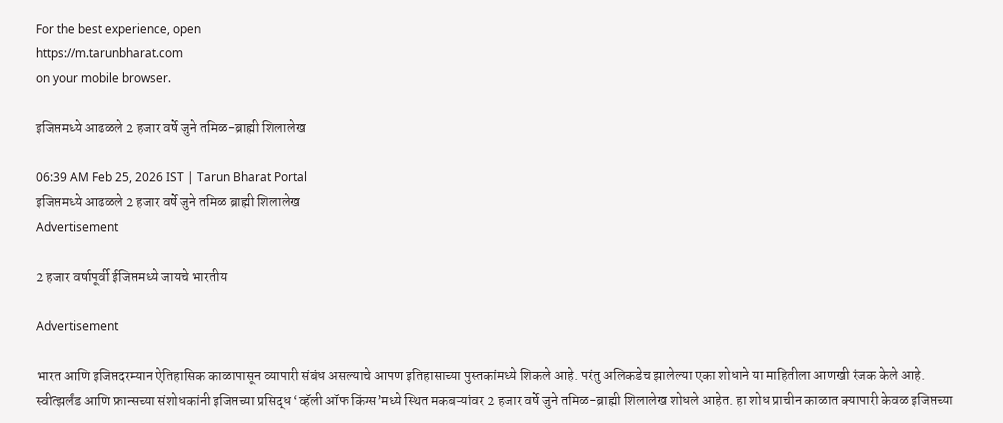For the best experience, open
https://m.tarunbharat.com
on your mobile browser.

इजिप्तमध्ये आढळले 2 हजार वर्षे जुने तमिळ-ब्राह्मी शिलालेख

06:39 AM Feb 25, 2026 IST | Tarun Bharat Portal
इजिप्तमध्ये आढळले 2 हजार वर्षे जुने तमिळ ब्राह्मी शिलालेख
Advertisement

2 हजार वर्षापूर्वी ईजिप्तमध्ये जायचे भारतीय

Advertisement

भारत आणि इजिप्तदरम्यान ऐतिहासिक काळापासून व्यापारी संबंध असल्याचे आपण इतिहासाच्या पुस्तकांमध्ये शिकले आहे. परंतु अलिकडेच झालेल्या एका शोधाने या माहितीला आणखी रंजक केले आहे. स्वीत्झर्लंड आणि फ्रान्सच्या संशोधकांनी इजिप्तच्या प्रसिद्ध ‘व्हॅली ऑफ किंग्स’मध्ये स्थित मकबऱ्यांवर 2 हजार वर्षे जुने तमिळ-ब्राह्मी शिलालेख शोधले आहेत. हा शोध प्राचीन काळात क्यापारी केवळ इजिप्तच्या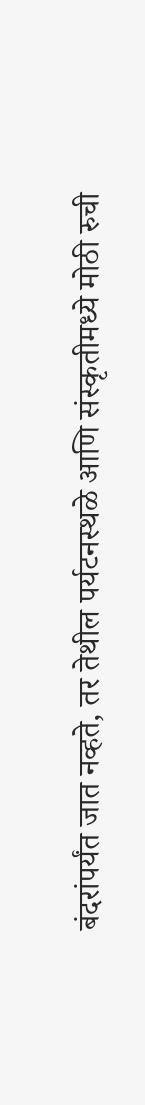बंदरांपर्यंत जात नव्हते, तर तेथील पर्यटनस्थळे आणि संस्कृतीमध्ये मोठी रुची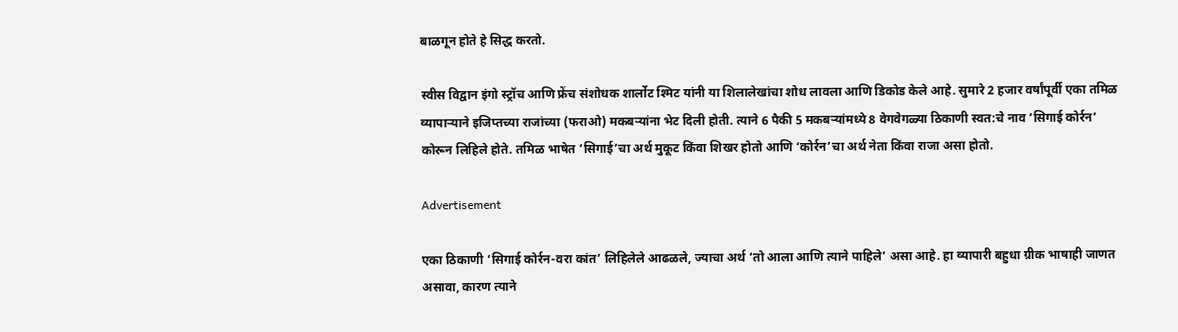बाळगून होते हे सिद्ध करतो.

स्वीस विद्वान इंगो स्ट्रॉच आणि फ्रेंच संशोधक शार्लोट श्मिट यांनी या शिलालेखांचा शोध लावला आणि डिकोड केले आहे. सुमारे 2 हजार वर्षांपूर्वी एका तमिळ व्यापाऱ्याने इजिप्तच्या राजांच्या (फराओ) मकबऱ्यांना भेट दिली होती. त्याने 6 पैकी 5 मकबऱ्यांमध्ये 8 वेगवेगळ्या ठिकाणी स्वत:चे नाव ‘सिगाई कोर्रन’  कोरून लिहिले होते. तमिळ भाषेत ‘सिगाई’चा अर्थ मुकूट किंवा शिखर होतो आणि ‘कोर्रन’चा अर्थ नेता किंवा राजा असा होतो.

Advertisement

एका ठिकाणी ‘सिगाई कोर्रन-वरा कांत’ लिहिलेले आढळले, ज्याचा अर्थ ‘तो आला आणि त्याने पाहिले’ असा आहे. हा व्यापारी बहुधा ग्रीक भाषाही जाणत असावा, कारण त्याने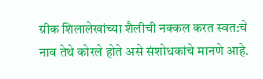ग्रीक शिलालेखांच्या शैलीची नक्कल करत स्वत:चे नाव तेथे कोरले होते असे संशोधकांचे मानणे आहे.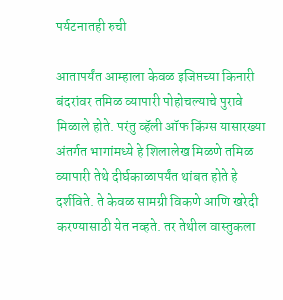पर्यटनातही रुची

आतापर्यंत आम्हाला केवळ इजिप्तच्या किनारी बंदरांवर तमिळ व्यापारी पोहोचल्याचे पुरावे मिळाले होते. परंतु व्हॅली ऑफ किंग्स यासारख्या अंतर्गत भागांमध्ये हे शिलालेख मिळणे तमिळ व्यापारी तेथे दीर्घकाळापर्यंत थांबत होते हे दर्शविते. ते केवळ सामग्री विकणे आणि खरेदी करण्यासाठी येत नव्हते. तर तेथील वास्तुकला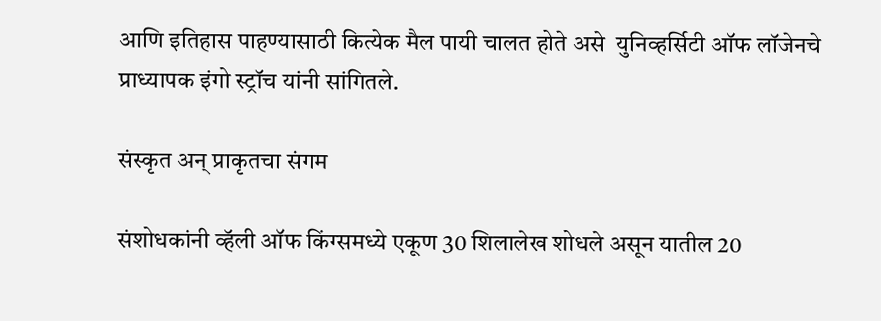आणि इतिहास पाहण्यासाठी कित्येक मैल पायी चालत होते असे  युनिव्हर्सिटी ऑफ लॉजेनचे प्राध्यापक इंगो स्ट्रॉच यांनी सांगितले.

संस्कृत अन् प्राकृतचा संगम

संशोधकांनी व्हॅली ऑफ किंग्समध्ये एकूण 30 शिलालेख शोधले असून यातील 20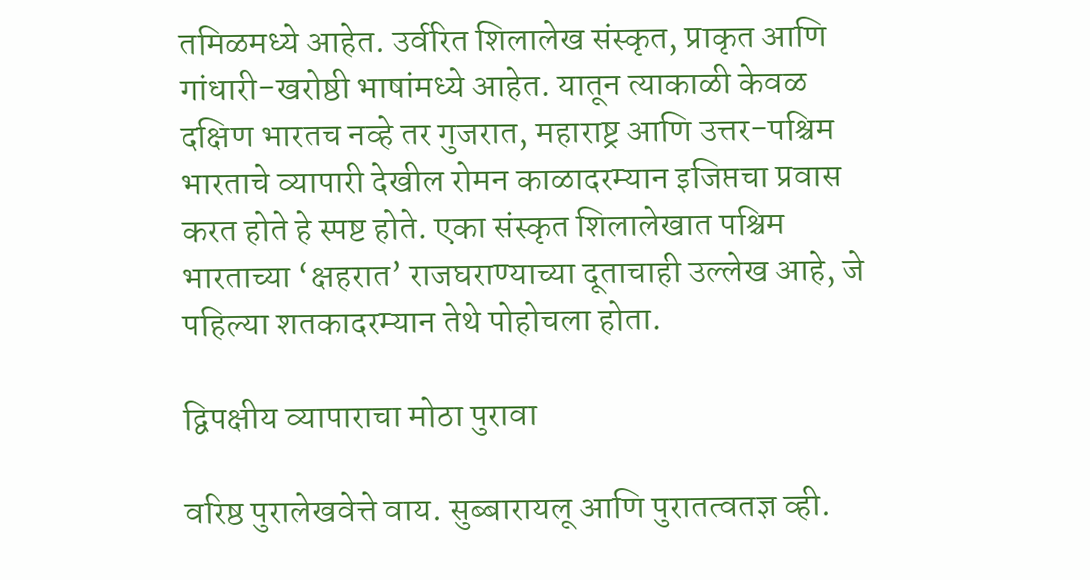तमिळमध्ये आहेत. उर्वरित शिलालेख संस्कृत, प्राकृत आणि गांधारी-खरोष्ठी भाषांमध्ये आहेत. यातून त्याकाळी केवळ दक्षिण भारतच नव्हे तर गुजरात, महाराष्ट्र आणि उत्तर-पश्चिम भारताचे व्यापारी देखील रोमन काळादरम्यान इजिप्तचा प्रवास करत होते हे स्पष्ट होते. एका संस्कृत शिलालेखात पश्चिम भारताच्या ‘क्षहरात’ राजघराण्याच्या दूताचाही उल्लेख आहे, जे पहिल्या शतकादरम्यान तेथे पोहोचला होता.

द्विपक्षीय व्यापाराचा मोठा पुरावा

वरिष्ठ पुरालेखवेत्ते वाय. सुब्बारायलू आणि पुरातत्वतज्ञ व्ही.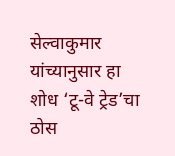सेल्वाकुमार यांच्यानुसार हा शोध ‘टू-वे ट्रेड’चा ठोस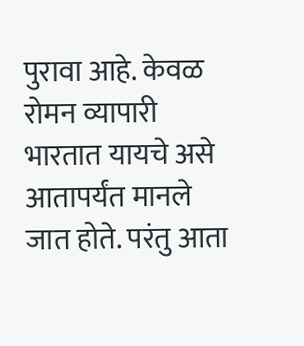पुरावा आहे. केवळ रोमन व्यापारी भारतात यायचे असे आतापर्यंत मानले जात होते. परंतु आता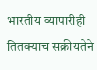भारतीय व्यापारीही तितक्याच सक्रीयतेने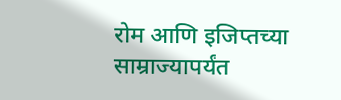रोम आणि इजिप्तच्या साम्राज्यापर्यंत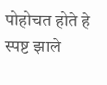पोहोचत होते हे स्पष्ट झाले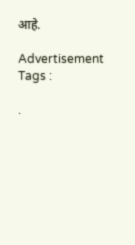आहे.

Advertisement
Tags :

.